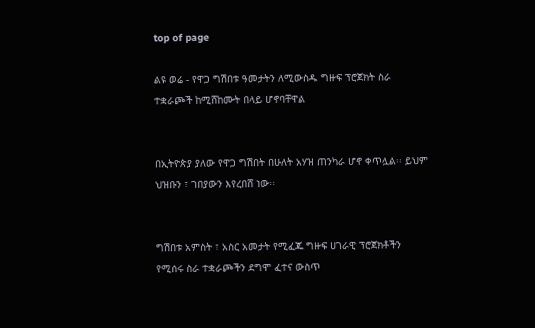top of page

ልዩ ወሬ - የዋጋ ግሽበቱ ዓመታትን ለሚውስዱ ግዙፍ ፕሮጀክት ስራ ተቋራጮች ከሚሸከሙት በላይ ሆኖባቸዋል


በኢትዮጵያ ያለው የዋጋ ግሽበት በሁለት አሃዝ ጠንካራ ሆኖ ቀጥሏል፡፡ ይህም ህዝቡን ፣ ገበያውን እየረበሸ ነው፡፡


ግሽበቱ አምስት ፣ አስር አመታት የሚፈጁ ግዙፍ ሀገራዊ ፕሮጀክቶችን የሚሰሩ ስራ ተቋራጮችን ደግሞ ፈተና ውስጥ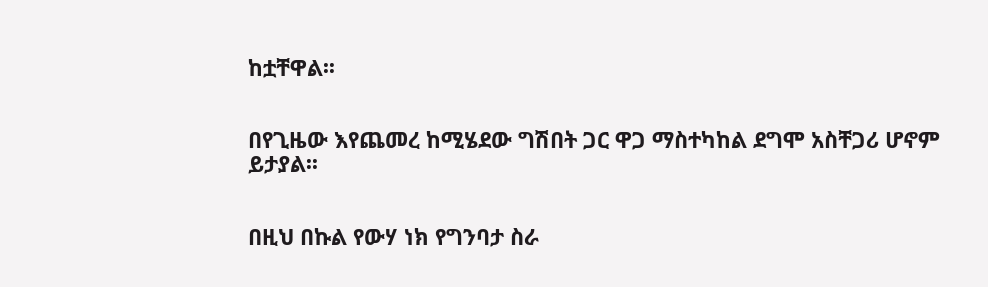ከቷቸዋል፡፡


በየጊዜው እየጨመረ ከሚሄደው ግሽበት ጋር ዋጋ ማስተካከል ደግሞ አስቸጋሪ ሆኖም ይታያል፡፡


በዚህ በኩል የውሃ ነክ የግንባታ ስራ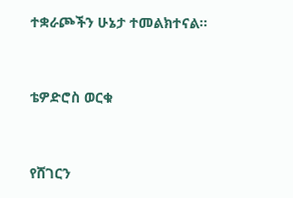ተቋራጮችን ሁኔታ ተመልክተናል፡፡


ቴዎድሮስ ወርቁ


የሸገርን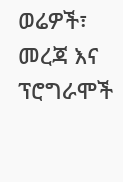ወሬዎች፣ መረጃ እና ፕሮግራሞች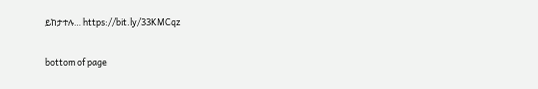ይከታተሉ… https://bit.ly/33KMCqz

bottom of page